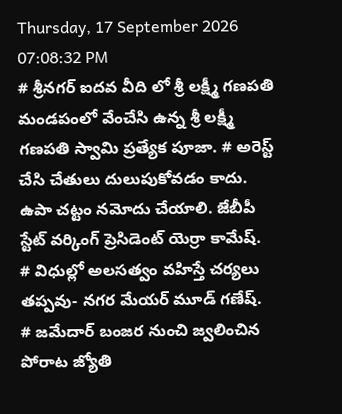Thursday, 17 September 2026 07:08:32 PM
# శ్రీనగర్ ఐదవ వీది లో శ్రీ లక్ష్మీ గణపతి మండపంలో వేంచేసి ఉన్న శ్రీ లక్ష్మీ గణపతి స్వామి ప్రత్యేక పూజా. # అరెస్ట్ చేసి చేతులు దులుపుకోవడం కాదు. ఉపా చట్టం నమోదు చేయాలి. జేబీపీ స్టేట్ వర్కింగ్ ప్రెసిడెంట్ యెర్రా కామేష్. # విధుల్లో అలసత్వం వహిస్తే చర్యలు తప్పవు- నగర మేయర్ మూడ్ గణేష్. # జమేదార్ బంజర నుంచి జ్వలించిన పోరాట జ్యోతి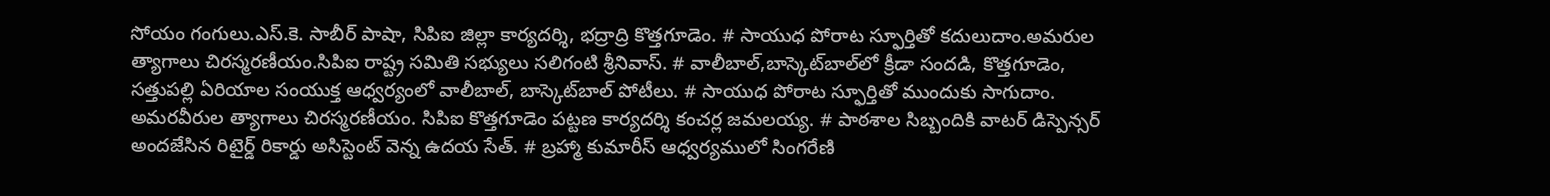సోయం గంగులు.ఎస్.కె. సాబీర్ పాషా, సిపిఐ జిల్లా కార్యదర్శి, భద్రాద్రి కొత్తగూడెం. # సాయుధ పోరాట స్ఫూర్తితో కదులుదాం.అమరుల త్యాగాలు చిరస్మరణీయం.సిపిఐ రాష్ట్ర సమితి సభ్యులు సలిగంటి శ్రీనివాస్. # వాలీబాల్‌,బాస్కెట్‌బాల్‌లో క్రీడా సందడి, కొత్తగూడెం, సత్తుపల్లి ఏరియాల సంయుక్త ఆధ్వర్యంలో వాలీబాల్, బాస్కెట్‌బాల్ పోటీలు. # సాయుధ పోరాట స్ఫూర్తితో ముందుకు సాగుదాం. అమరవీరుల త్యాగాలు చిరస్మరణీయం. సిపిఐ కొత్తగూడెం పట్టణ కార్యదర్శి కంచర్ల జమలయ్య. # పాఠశాల సిబ్బందికి వాటర్ డిస్పెన్సర్ అందజేసిన రిటైర్డ్ రికార్డు అసిస్టెంట్ వెన్న ఉదయ సేత్. # బ్రహ్మా కుమారీస్ ఆధ్వర్యములో సింగరేణి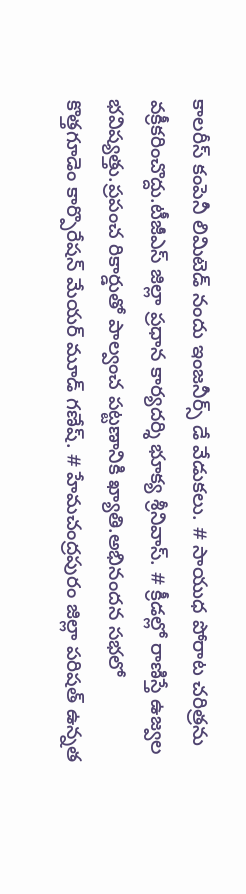కాలరీస్ కంపెనీ లిమిటెడ్ నందు ఇంజనీర్స్ డే వేడుకలు. # సాయుధ పోరాట చరిత్రను వక్రీకరించొద్దు.టీజీఎస్ జిల్లా ప్రధాన కార్యదర్శి భూక్య శ్రీనివాస్. # క్రీడల్లో రాణిస్తే ఉజ్వల భవిష్యత్తు.ప్రపంచ రికార్డుతో పాల్వంచ పట్టణానికి ఖ్యాతి.అభినందన సభలో కొత్తగూడెం కార్పొరేషన్ మేయర్ మూడ్ గణేష్. # హేమచంద్రపురం జిల్లా పరిషత్ ఉన్నత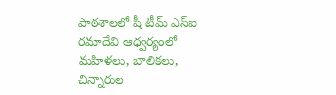పాఠశాలలో షీ టీమ్‌ ఎస్‌ఐ రమాదేవి ఆధ్వర్యంలో మహిళలు, బాలికలు, చిన్నారుల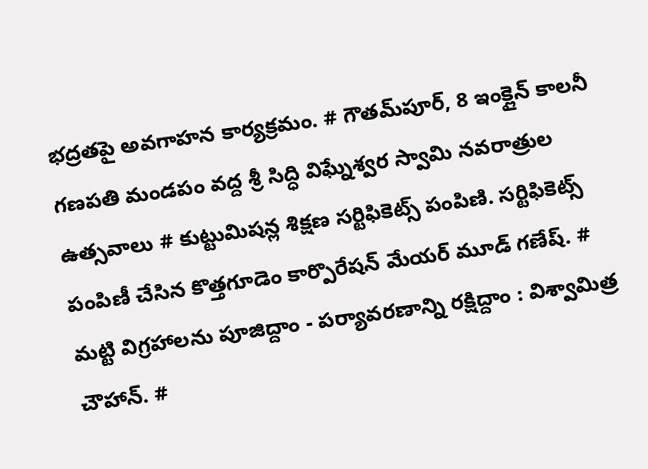భద్రతపై అవగాహన కార్యక్రమం. # గౌతమ్‌పూర్, 8 ఇంక్లైన్ కాలనీ గణపతి మండపం వద్ద శ్రీ సిద్ధి విఘ్నేశ్వర స్వామి నవరాత్రుల ఉత్సవాలు # కుట్టుమిషన్ల శిక్షణ సర్టిఫికెట్స్ పంపిణి. సర్టిఫికెట్స్ పంపిణీ చేసిన కొత్తగూడెం కార్పొరేషన్ మేయర్ మూడ్ గణేష్. # మట్టి విగ్రహాలను పూజిద్దాం - పర్యావరణాన్ని రక్షిద్దాం : విశ్వామిత్ర చౌహాన్. #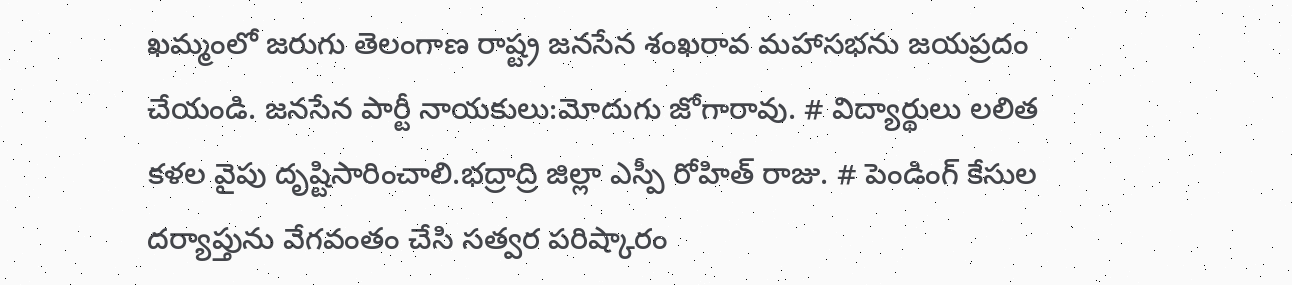ఖమ్మంలో జరుగు తెలంగాణ రాష్ట్ర జనసేన శంఖరావ మహాసభను జయప్రదం చేయండి. జనసేన పార్టీ నాయకులు:మోదుగు జోగారావు. # విద్యార్థులు లలిత కళల వైపు దృష్టిసారించాలి.భద్రాద్రి జిల్లా ఎస్పీ రోహిత్ రాజు. # పెండింగ్ కేసుల దర్యాప్తును వేగవంతం చేసి సత్వర పరిష్కారం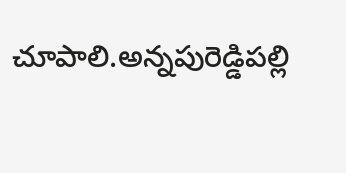చూపాలి.అన్నపురెడ్డిపల్లి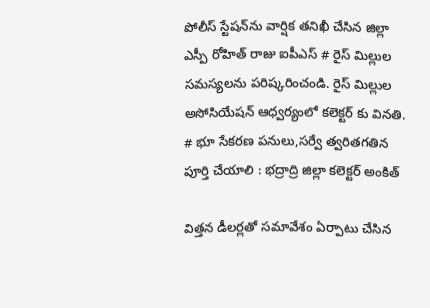పోలీస్ స్టేషన్‌ను వార్షిక తనిఖీ చేసిన జిల్లా ఎస్పీ రోహిత్ రాజు ఐపీఎస్ # రైస్ మిల్లుల సమస్యలను పరిష్కరించండి. రైస్ మిల్లుల అసోసియేషన్ ఆధ్వర్యంలో కలెక్టర్ కు వినతి. # భూ సేకరణ పనులు,సర్వే త్వరితగతిన పూర్తి చేయాలి : భద్రాద్రి జిల్లా కలెక్టర్ అంకిత్

విత్తన డీలర్లతో సమావేశం ఏర్పాటు చేసిన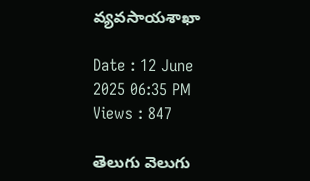వ్యవసాయశాఖా

Date : 12 June 2025 06:35 PM Views : 847

తెలుగు వెలుగు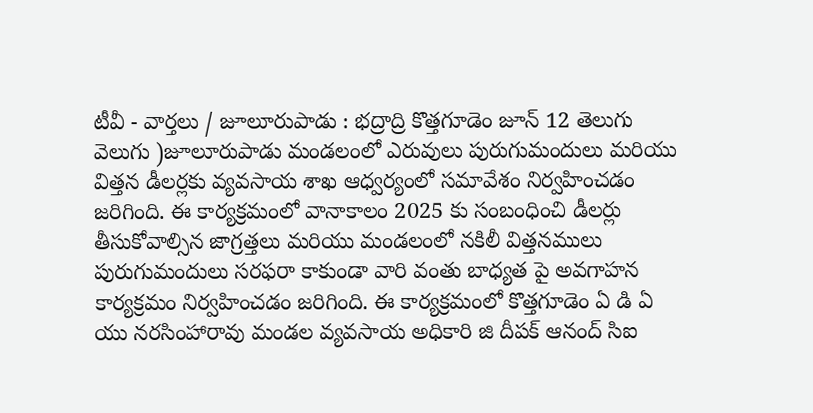టీవీ - వార్తలు / జూలూరుపాడు : భద్రాద్రి కొత్తగూడెం జూన్ 12 తెలుగు వెలుగు )జూలూరుపాడు మండలంలో ఎరువులు పురుగుమందులు మరియు విత్తన డీలర్లకు వ్యవసాయ శాఖ ఆధ్వర్యంలో సమావేశం నిర్వహించడం జరిగింది. ఈ కార్యక్రమంలో వానాకాలం 2025 కు సంబంధించి డీలర్లు తీసుకోవాల్సిన జాగ్రత్తలు మరియు మండలంలో నకిలీ విత్తనములు పురుగుమందులు సరఫరా కాకుండా వారి వంతు బాధ్యత పై అవగాహన కార్యక్రమం నిర్వహించడం జరిగింది. ఈ కార్యక్రమంలో కొత్తగూడెం ఏ డి ఏ యు నరసింహారావు మండల వ్యవసాయ అధికారి జి దీపక్ ఆనంద్ సిఐ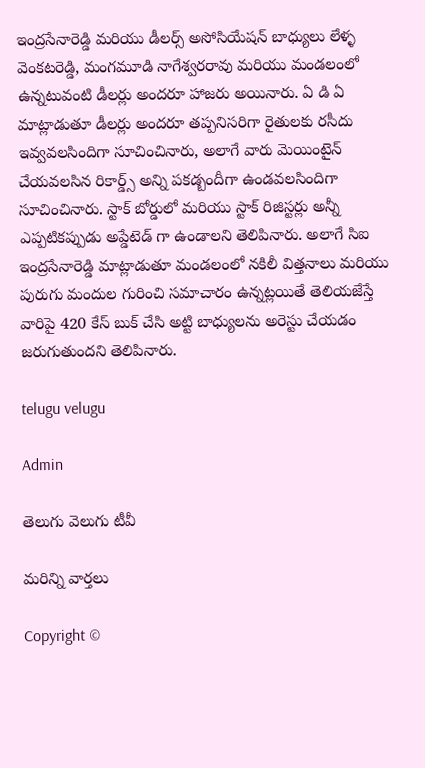ఇంద్రసేనారెడ్డి మరియు డీలర్స్ అసోసియేషన్ బాధ్యులు లేళ్ళ వెంకటరెడ్డి, మంగమూడి నాగేశ్వరరావు మరియు మండలంలో ఉన్నటువంటి డీలర్లు అందరూ హాజరు అయినారు. ఏ డి ఏ మాట్లాడుతూ డీలర్లు అందరూ తప్పనిసరిగా రైతులకు రసీదు ఇవ్వవలసిందిగా సూచించినారు, అలాగే వారు మెయింటైన్ చేయవలసిన రికార్డ్స్ అన్ని పకడ్బందీగా ఉండవలసిందిగా సూచించినారు. స్టాక్ బోర్డులో మరియు స్టాక్ రిజిస్టర్లు అన్నీ ఎప్పటికప్పుడు అప్డేటెడ్ గా ఉండాలని తెలిపినారు. అలాగే సిఐ ఇంద్రసేనారెడ్డి మాట్లాడుతూ మండలంలో నకిలీ విత్తనాలు మరియు పురుగు మందుల గురించి సమాచారం ఉన్నట్లయితే తెలియజేస్తే వారిపై 420 కేస్ బుక్ చేసి అట్టి బాధ్యులను అరెస్టు చేయడం జరుగుతుందని తెలిపినారు.

telugu velugu

Admin

తెలుగు వెలుగు టీవీ

మరిన్ని వార్తలు

Copyright ©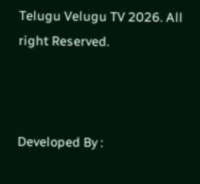Telugu Velugu TV 2026. All right Reserved.



Developed By :